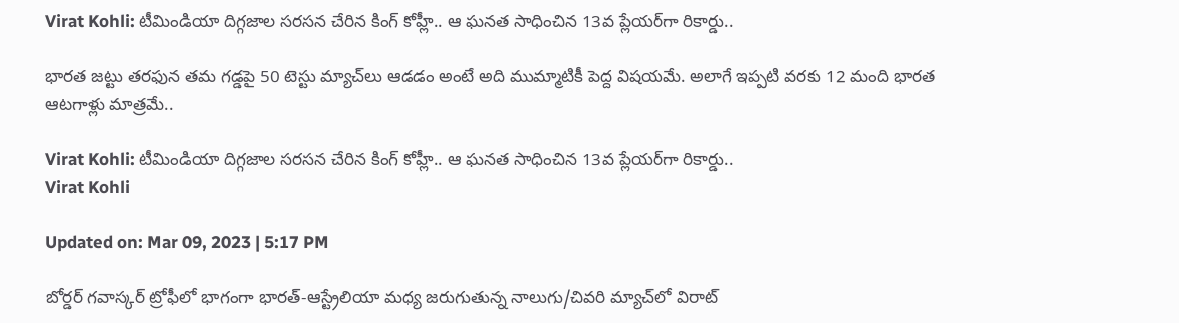Virat Kohli: టీమిండియా దిగ్గజాల సరసన చేరిన కింగ్ కోహ్లీ.. ఆ ఘనత సాధించిన 13వ ప్లేయర్‌గా రికార్డు..

భారత జట్టు తరఫున తమ గడ్డపై 50 టెస్టు మ్యాచ్‌లు ఆడడం అంటే అది ముమ్మాటికీ పెద్ద విషయమే. అలాగే ఇప్పటి వరకు 12 మంది భారత ఆటగాళ్లు మాత్రమే..

Virat Kohli: టీమిండియా దిగ్గజాల సరసన చేరిన కింగ్ కోహ్లీ.. ఆ ఘనత సాధించిన 13వ ప్లేయర్‌గా రికార్డు..
Virat Kohli

Updated on: Mar 09, 2023 | 5:17 PM

బోర్డర్ గవాస్కర్ ట్రోఫీలో భాగంగా భారత్-ఆస్ట్రేలియా మధ్య జరుగుతున్న నాలుగు/చివరి మ్యాచ్‌లో విరాట్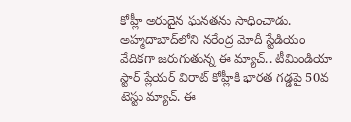కోహ్లీ అరుదైన ఘనతను సాధించాడు. అహ్మదాబాద్‌లోని నరేంద్ర మోదీ స్టేడియం వేదికగా జరుగుతున్న ఈ మ్యాచ్.. టీమిండియా స్టార్ ప్లేయర్ విరాట్ కోహ్లీకి భారత గడ్డపై 50వ టెస్టు మ్యాచ్. ఈ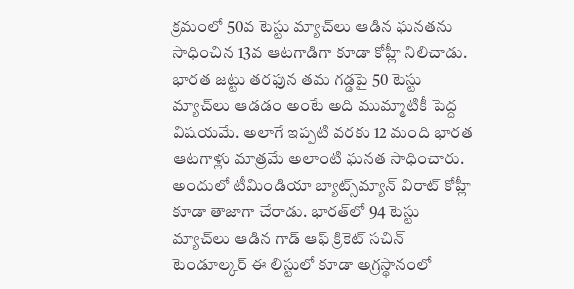క్రమంలో 50వ టెస్టు మ్యాచ్‌లు ఆడిన ఘనతను సాధించిన 13వ ఆటగాడిగా కూడా కోహ్లీ నిలిచాడు. భారత జట్టు తరఫున తమ గడ్డపై 50 టెస్టు మ్యాచ్‌లు ఆడడం అంటే అది ముమ్మాటికీ పెద్ద విషయమే. అలాగే ఇప్పటి వరకు 12 మంది భారత ఆటగాళ్లు మాత్రమే అలాంటి ఘనత సాధించారు. అందులో టీమిండియా బ్యాట్స్‌మ్యాన్ విరాట్ కోహ్లీ కూడా తాజాగా చేరాడు. భారత్‌లో 94 టెస్టు మ్యాచ్‌లు ఆడిన గాడ్ ఆఫ్ క్రికెట్ సచిన్ టెండూల్కర్ ఈ లిస్టులో కూడా అగ్రస్థానంలో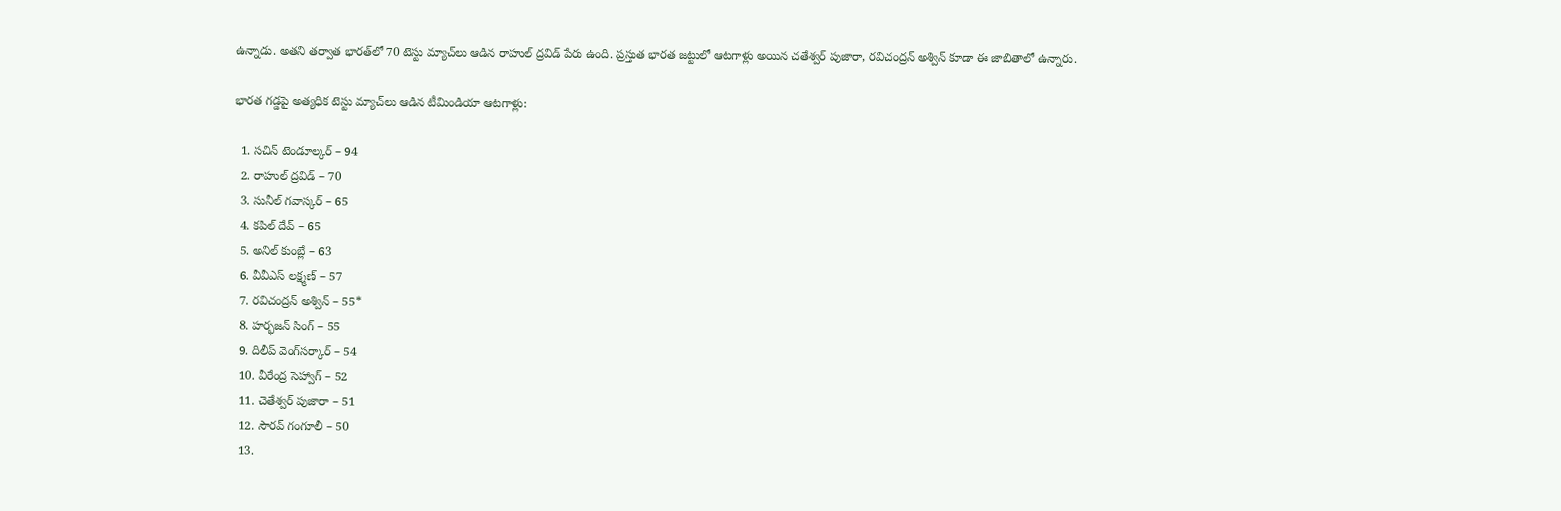ఉన్నాడు. అతని తర్వాత భారత్‌లో 70 టెస్టు మ్యాచ్‌లు ఆడిన రాహుల్ ద్రవిడ్ పేరు ఉంది. ప్రస్తుత భారత జట్టులో ఆటగాళ్లు అయిన చతేశ్వర్‌ పుజారా, రవిచంద్రన్ అశ్విన్‌ కూడా ఈ జాబితాలో ఉన్నారు.

భారత గడ్డపై అత్యధిక టెస్టు మ్యాచ్‌లు ఆడిన టీమిండియా ఆటగాళ్లు:

  1. సచిన్ టెండూల్కర్ – 94
  2. రాహుల్ ద్రవిడ్ – 70
  3. సునీల్ గవాస్కర్ – 65
  4. కపిల్ దేవ్ – 65
  5. అనిల్ కుంబ్లే – 63
  6. వీవీఎస్ లక్ష్మణ్ – 57
  7. రవిచంద్రన్ అశ్విన్ – 55*
  8. హర్భజన్ సింగ్ – 55
  9. దిలీప్ వెంగ్‌సర్కార్ – 54
  10. వీరేంద్ర సెహ్వాగ్ – 52
  11. చెతేశ్వర్ పుజారా – 51
  12. సౌరవ్ గంగూలీ – 50
  13.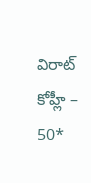విరాట్ కోహ్లీ – 50*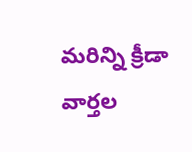మరిన్ని క్రీడా వార్తల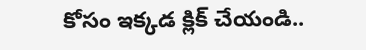కోసం ఇక్కడ క్లిక్ చేయండి..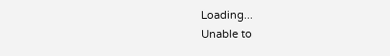Loading...
Unable to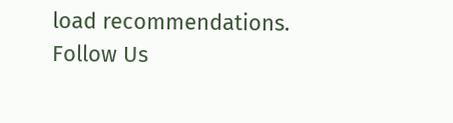load recommendations.
Follow Us